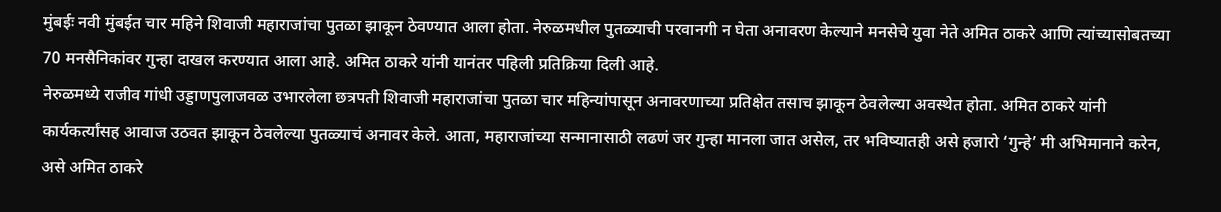मुंबईः नवी मुंबईत चार महिने शिवाजी महाराजांचा पुतळा झाकून ठेवण्यात आला होता. नेरुळमधील पुतळ्याची परवानगी न घेता अनावरण केल्याने मनसेचे युवा नेते अमित ठाकरे आणि त्यांच्यासोबतच्या 70 मनसैनिकांवर गुन्हा दाखल करण्यात आला आहे. अमित ठाकरे यांनी यानंतर पहिली प्रतिक्रिया दिली आहे.
नेरुळमध्ये राजीव गांधी उड्डाणपुलाजवळ उभारलेला छत्रपती शिवाजी महाराजांचा पुतळा चार महिन्यांपासून अनावरणाच्या प्रतिक्षेत तसाच झाकून ठेवलेल्या अवस्थेत होता. अमित ठाकरे यांनी कार्यकर्त्यांसह आवाज उठवत झाकून ठेवलेल्या पुतळ्याचं अनावर केले. आता, महाराजांच्या सन्मानासाठी लढणं जर गुन्हा मानला जात असेल, तर भविष्यातही असे हजारो ‘गुन्हे’ मी अभिमानाने करेन, असे अमित ठाकरे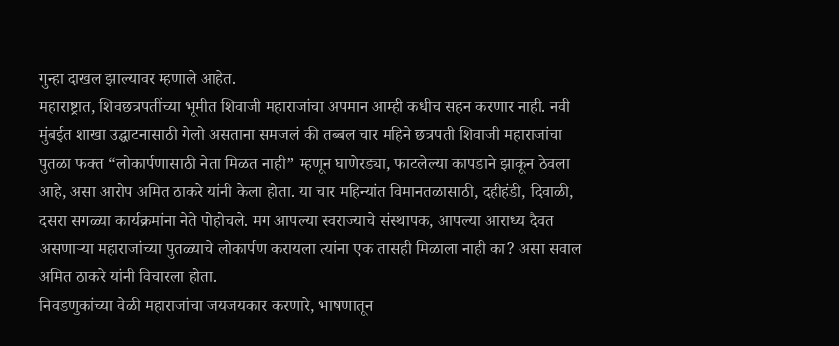गुन्हा दाखल झाल्यावर म्हणाले आहेत.
महाराष्ट्रात, शिवछत्रपतींच्या भूमीत शिवाजी महाराजांचा अपमान आम्ही कधीच सहन करणार नाही. नवी मुंबईत शाखा उद्घाटनासाठी गेलो असताना समजलं की तब्बल चार महिने छत्रपती शिवाजी महाराजांचा पुतळा फक्त “लोकार्पणासाठी नेता मिळत नाही” म्हणून घाणेरड्या, फाटलेल्या कापडाने झाकून ठेवला आहे, असा आरोप अमित ठाकरे यांनी केला होता. या चार महिन्यांत विमानतळासाठी, दहीहंडी, दिवाळी, दसरा सगळ्या कार्यक्रमांना नेते पोहोचले. मग आपल्या स्वराज्याचे संस्थापक, आपल्या आराध्य दैवत असणाऱ्या महाराजांच्या पुतळ्याचे लोकार्पण करायला त्यांना एक तासही मिळाला नाही का? असा सवाल अमित ठाकरे यांनी विचारला होता.
निवडणुकांच्या वेळी महाराजांचा जयजयकार करणारे, भाषणातून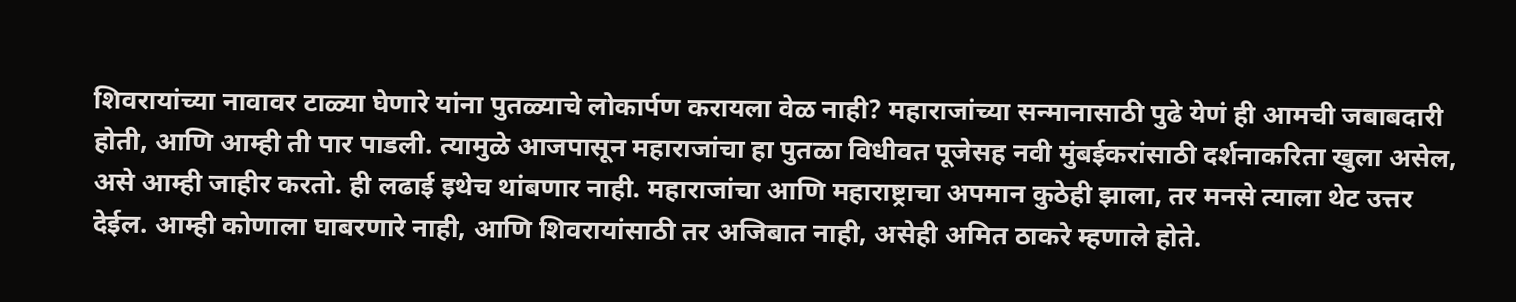शिवरायांच्या नावावर टाळ्या घेणारे यांना पुतळ्याचे लोकार्पण करायला वेळ नाही? महाराजांच्या सन्मानासाठी पुढे येणं ही आमची जबाबदारी होती, आणि आम्ही ती पार पाडली. त्यामुळे आजपासून महाराजांचा हा पुतळा विधीवत पूजेसह नवी मुंबईकरांसाठी दर्शनाकरिता खुला असेल, असे आम्ही जाहीर करतो. ही लढाई इथेच थांबणार नाही. महाराजांचा आणि महाराष्ट्राचा अपमान कुठेही झाला, तर मनसे त्याला थेट उत्तर देईल. आम्ही कोणाला घाबरणारे नाही, आणि शिवरायांसाठी तर अजिबात नाही, असेही अमित ठाकरे म्हणाले होते.